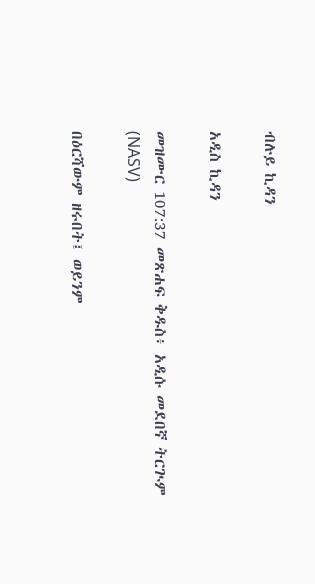ብሉይ ኪዳን

አዲስ ኪዳን

መዝሙር 107:37 መጽሐፍ ቅዱስ፥ አዲሱ መደበኛ ትርጒም (NASV)

በዕርሻውም ዘሩበት፤ ወይንም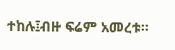ተከሉ፤ብዙ ፍሬም አመረቱ።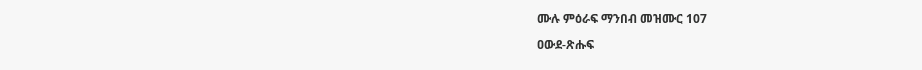ሙሉ ምዕራፍ ማንበብ መዝሙር 107

ዐውደ-ጽሑፍ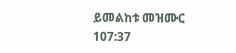ይመልከቱ መዝሙር 107:37